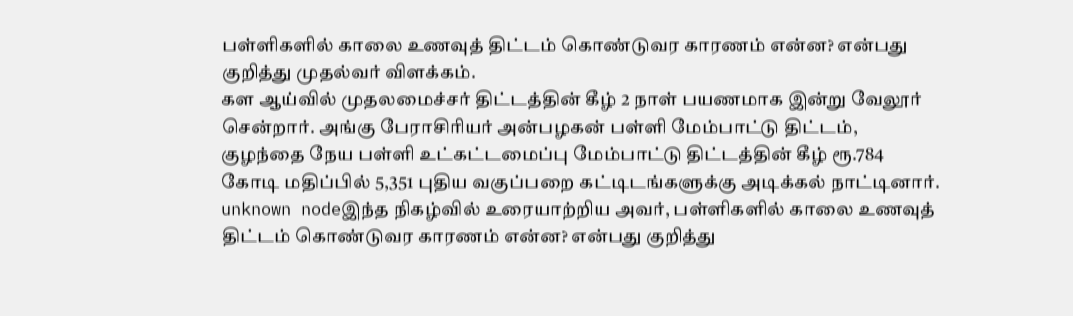பள்ளிகளில் காலை உணவுத் திட்டம் கொண்டுவர காரணம் என்ன? என்பது குறித்து முதல்வர் விளக்கம்.
கள ஆய்வில் முதலமைச்சர் திட்டத்தின் கீழ் 2 நாள் பயணமாக இன்று வேலூர் சென்றார். அங்கு பேராசிரியர் அன்பழகன் பள்ளி மேம்பாட்டு திட்டம், குழந்தை நேய பள்ளி உட்கட்டமைப்பு மேம்பாட்டு திட்டத்தின் கீழ் ரூ.784 கோடி மதிப்பில் 5,351 புதிய வகுப்பறை கட்டிடங்களுக்கு அடிக்கல் நாட்டினார்.
unknown nodeஇந்த நிகழ்வில் உரையாற்றிய அவர், பள்ளிகளில் காலை உணவுத் திட்டம் கொண்டுவர காரணம் என்ன? என்பது குறித்து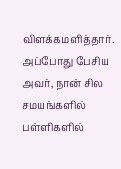விளக்கமளித்தார். அப்போது பேசிய அவர், நான் சில சமயங்களில் பள்ளிகளில்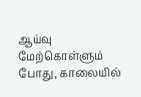ஆய்வு மேற்கொள்ளும் போது, காலையில்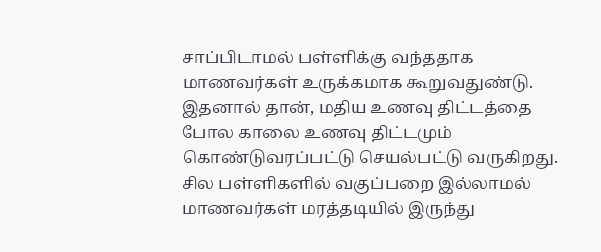சாப்பிடாமல் பள்ளிக்கு வந்ததாக மாணவர்கள் உருக்கமாக கூறுவதுண்டு. இதனால் தான், மதிய உணவு திட்டத்தை போல காலை உணவு திட்டமும் கொண்டுவரப்பட்டு செயல்பட்டு வருகிறது.
சில பள்ளிகளில் வகுப்பறை இல்லாமல் மாணவர்கள் மரத்தடியில் இருந்து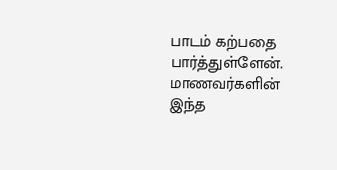பாடம் கற்பதை பார்த்துள்ளேன். மாணவர்களின் இந்த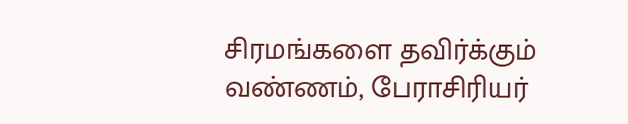சிரமங்களை தவிர்க்கும் வண்ணம், பேராசிரியர்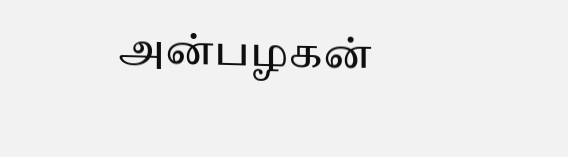அன்பழகன்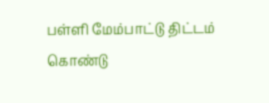பள்ளி மேம்பாட்டு திட்டம் கொண்டு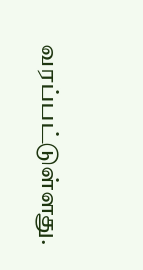வரப்பட்டுள்ளது.